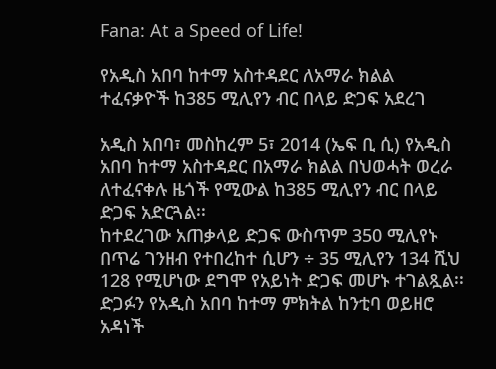Fana: At a Speed of Life!

የአዲስ አበባ ከተማ አስተዳደር ለአማራ ክልል ተፈናቃዮች ከ385 ሚሊየን ብር በላይ ድጋፍ አደረገ

አዲስ አበባ፣ መስከረም 5፣ 2014 (ኤፍ ቢ ሲ) የአዲስ አበባ ከተማ አስተዳደር በአማራ ክልል በህወሓት ወረራ ለተፈናቀሉ ዜጎች የሚውል ከ385 ሚሊየን ብር በላይ ድጋፍ አድርጓል፡፡
ከተደረገው አጠቃላይ ድጋፍ ውስጥም 350 ሚሊየኑ በጥሬ ገንዘብ የተበረከተ ሲሆን ÷ 35 ሚሊየን 134 ሺህ 128 የሚሆነው ደግሞ የአይነት ድጋፍ መሆኑ ተገልጿል፡፡
ድጋፉን የአዲስ አበባ ከተማ ምክትል ከንቲባ ወይዘሮ አዳነች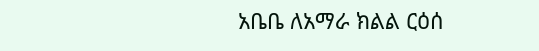አቤቤ ለአማራ ክልል ርዕሰ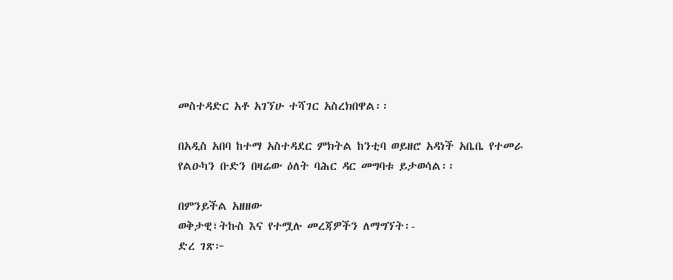መስተዳድር አቶ አገኘሁ ተሻገር አስረክበዋል፡፡

በአዲስ አበባ ከተማ አስተዳደር ምክትል ከንቲባ ወይዘሮ አዳነች አቤቤ የተመራ የልዑካን ቡድን በዛሬው ዕለት ባሕር ዳር መግባቱ ይታወሳል፡፡

በምንይችል አዘዘው
ወቅታዊ፣ትኩስ እና የተሟሉ መረጃዎችን ለማግኘት፡-
ድረ ገጽ፦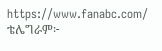https://www.fanabc.com/
ቴሌግራም፦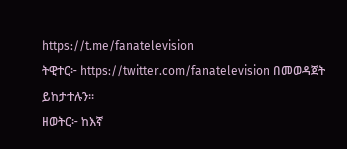https://t.me/fanatelevision
ትዊተር፦ https://twitter.com/fanatelevision በመወዳጀት ይከታተሉን፡፡
ዘወትር፦ ከእኛ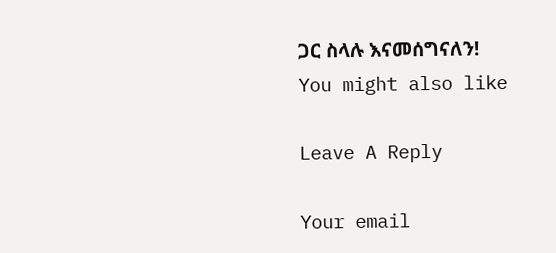ጋር ስላሉ እናመሰግናለን!
You might also like

Leave A Reply

Your email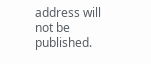address will not be published.